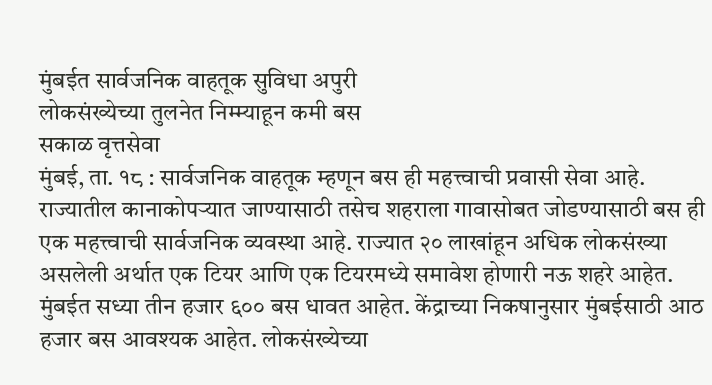मुंबईत सार्वजनिक वाहतूक सुविधा अपुरी
लोकसंख्येच्या तुलनेत निम्म्याहून कमी बस
सकाळ वृत्तसेवा
मुंबई, ता. १८ : सार्वजनिक वाहतूक म्हणून बस ही महत्त्वाची प्रवासी सेवा आहे. राज्यातील कानाकोपऱ्यात जाण्यासाठी तसेच शहराला गावासोबत जोडण्यासाठी बस ही एक महत्त्वाची सार्वजनिक व्यवस्था आहे. राज्यात २० लाखांहून अधिक लोकसंख्या असलेली अर्थात एक टियर आणि एक टियरमध्ये समावेश होणारी नऊ शहरे आहेत. मुंबईत सध्या तीन हजार ६०० बस धावत आहेत. केंद्राच्या निकषानुसार मुंबईसाठी आठ हजार बस आवश्यक आहेत. लोकसंख्येच्या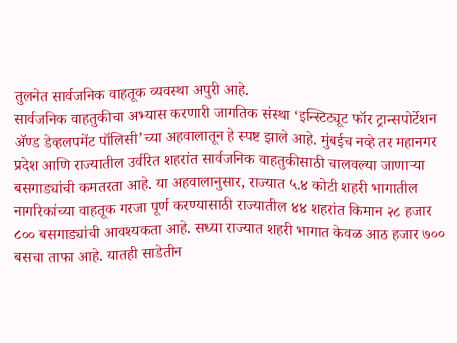तुलनेत सार्वजनिक वाहतूक व्यवस्था अपुरी आहे.
सार्वजनिक वाहतुकीचा अभ्यास करणारी जागतिक संस्था ‘इन्स्टिट्यूट फॉर ट्रान्सपोर्टेशन ॲण्ड डेव्हलपमेंट पॉलिसी’च्या अहवालातून हे स्पष्ट झाले आहे. मुंबईच नव्हे तर महानगर प्रदेश आणि राज्यातील उर्वरित शहरांत सार्वजनिक वाहतुकीसाठी चालवल्या जाणाऱ्या बसगाड्यांची कमतरता आहे. या अहवालानुसार, राज्यात ५.४ कोटी शहरी भागातील नागरिकांच्या वाहतूक गरजा पूर्ण करण्यासाठी राज्यातील ४४ शहरांत किमान २८ हजार ८०० बसगाड्यांची आवश्यकता आहे. सध्या राज्यात शहरी भागात केवळ आठ हजार ७०० बसचा ताफा आहे. यातही साडेतीन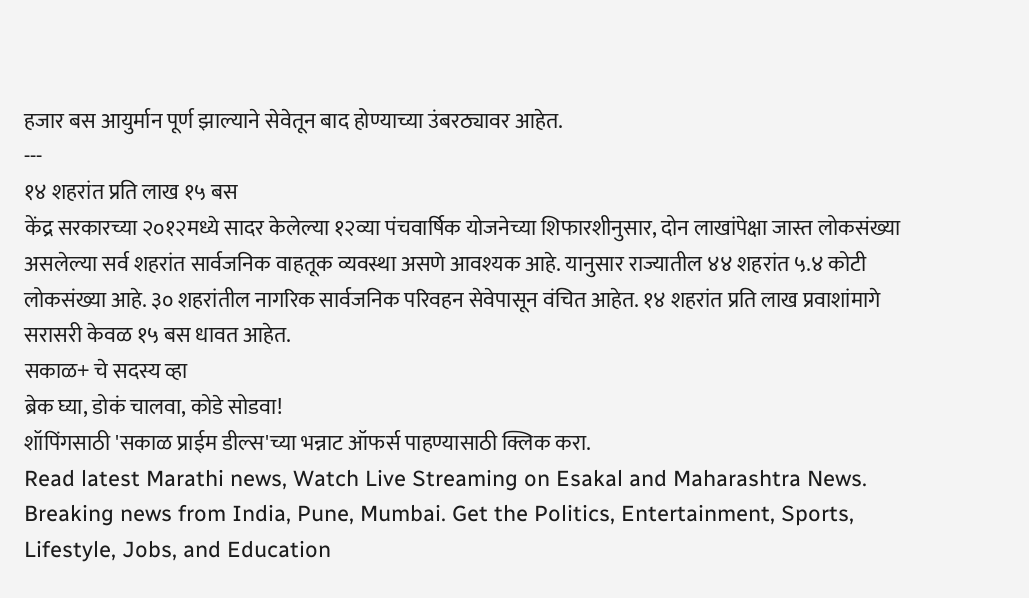हजार बस आयुर्मान पूर्ण झाल्याने सेवेतून बाद होण्याच्या उंबरठ्यावर आहेत.
---
१४ शहरांत प्रति लाख १५ बस
केंद्र सरकारच्या २०१२मध्ये सादर केलेल्या १२व्या पंचवार्षिक योजनेच्या शिफारशीनुसार, दोन लाखांपेक्षा जास्त लोकसंख्या असलेल्या सर्व शहरांत सार्वजनिक वाहतूक व्यवस्था असणे आवश्यक आहे. यानुसार राज्यातील ४४ शहरांत ५.४ कोटी लोकसंख्या आहे. ३० शहरांतील नागरिक सार्वजनिक परिवहन सेवेपासून वंचित आहेत. १४ शहरांत प्रति लाख प्रवाशांमागे सरासरी केवळ १५ बस धावत आहेत.
सकाळ+ चे सदस्य व्हा
ब्रेक घ्या, डोकं चालवा, कोडे सोडवा!
शॉपिंगसाठी 'सकाळ प्राईम डील्स'च्या भन्नाट ऑफर्स पाहण्यासाठी क्लिक करा.
Read latest Marathi news, Watch Live Streaming on Esakal and Maharashtra News. Breaking news from India, Pune, Mumbai. Get the Politics, Entertainment, Sports, Lifestyle, Jobs, and Education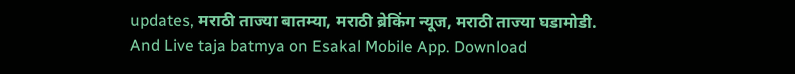updates, मराठी ताज्या बातम्या, मराठी ब्रेकिंग न्यूज, मराठी ताज्या घडामोडी. And Live taja batmya on Esakal Mobile App. Download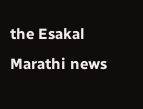the Esakal Marathi news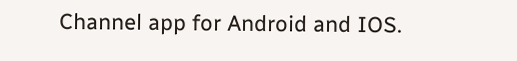Channel app for Android and IOS.